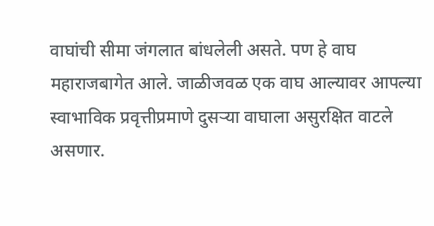वाघांची सीमा जंगलात बांधलेली असते. पण हे वाघ महाराजबागेत आले. जाळीजवळ एक वाघ आल्यावर आपल्या स्वाभाविक प्रवृत्तीप्रमाणे दुसऱ्या वाघाला असुरक्षित वाटले असणार.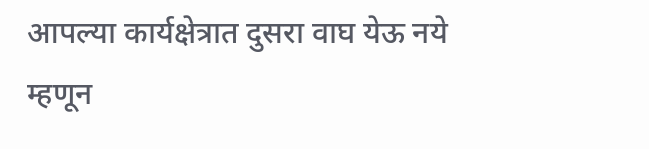आपल्या कार्यक्षेत्रात दुसरा वाघ येऊ नये म्हणून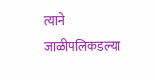त्याने जाळीपलिकडल्या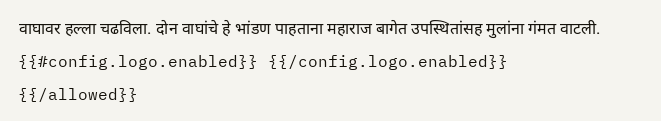वाघावर हल्ला चढविला. दोन वाघांचे हे भांडण पाहताना महाराज बागेत उपस्थितांसह मुलांना गंमत वाटली.
{{#config.logo.enabled}} {{/config.logo.enabled}}
{{/allowed}}